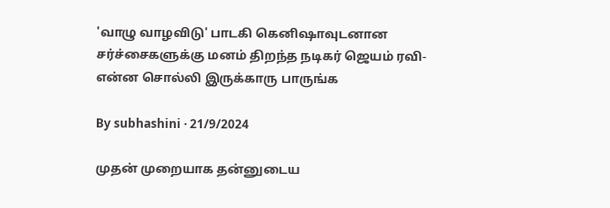'வாழு வாழவிடு' பாடகி கெனிஷாவுடனான சர்ச்சைகளுக்கு மனம் திறந்த நடிகர் ஜெயம் ரவி- என்ன சொல்லி இருக்காரு பாருங்க

By subhashini · 21/9/2024

முதன் முறையாக தன்னுடைய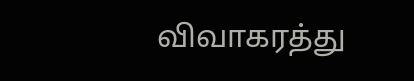விவாகரத்து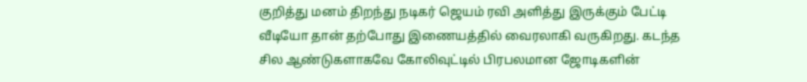குறித்து மனம் திறந்து நடிகர் ஜெயம் ரவி அளித்து இருக்கும் பேட்டி வீடியோ தான் தற்போது இணையத்தில் வைரலாகி வருகிறது. கடந்த சில ஆண்டுகளாகவே கோலிவுட்டில் பிரபலமான ஜோடிகளின்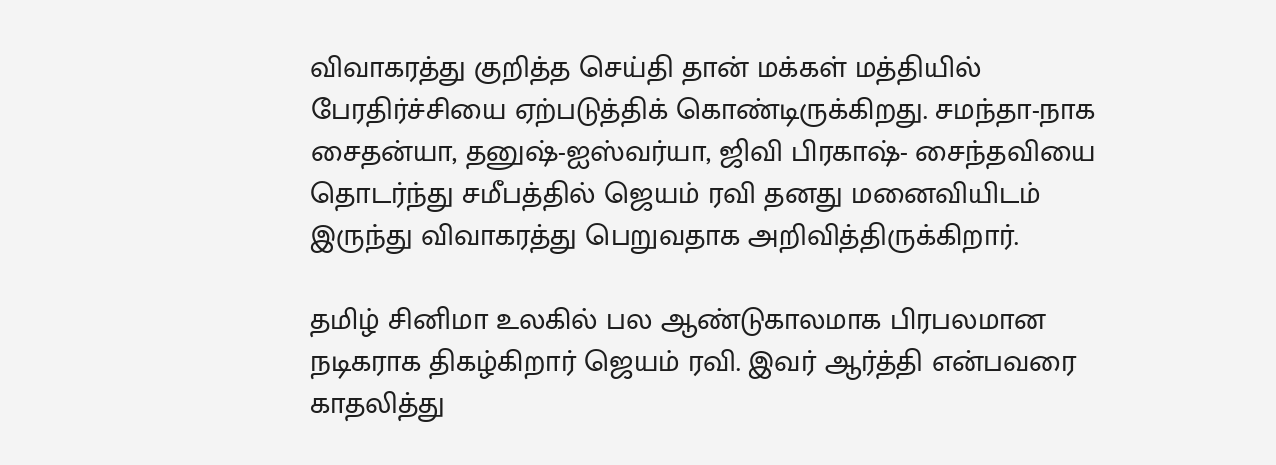விவாகரத்து குறித்த செய்தி தான் மக்கள் மத்தியில் பேரதிர்ச்சியை ஏற்படுத்திக் கொண்டிருக்கிறது. சமந்தா-நாக சைதன்யா, தனுஷ்-ஐஸ்வர்யா, ஜிவி பிரகாஷ்- சைந்தவியை தொடர்ந்து சமீபத்தில் ஜெயம் ரவி தனது மனைவியிடம் இருந்து விவாகரத்து பெறுவதாக அறிவித்திருக்கிறார்.

தமிழ் சினிமா உலகில் பல ஆண்டுகாலமாக பிரபலமான நடிகராக திகழ்கிறார் ஜெயம் ரவி. இவர் ஆர்த்தி என்பவரை காதலித்து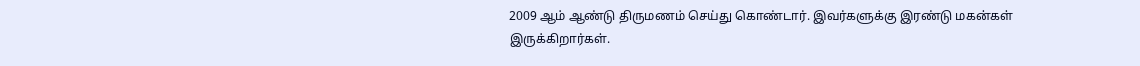2009 ஆம் ஆண்டு திருமணம் செய்து கொண்டார். இவர்களுக்கு இரண்டு மகன்கள் இருக்கிறார்கள்.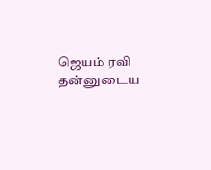ஜெயம் ரவி தன்னுடைய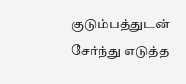குடும்பத்துடன் சேர்ந்து எடுத்த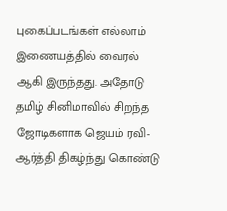புகைப்படங்கள் எல்லாம் இணையத்தில் வைரல் ஆகி இருந்தது. அதோடு தமிழ் சினிமாவில் சிறந்த ஜோடிகளாக ஜெயம் ரவி-ஆர்த்தி திகழ்ந்து கொண்டு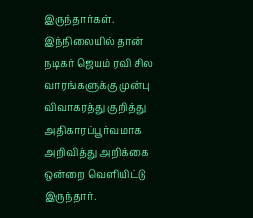இருந்தார்கள். இந்நிலையில் தான் நடிகர் ஜெயம் ரவி சில வாரங்களுக்கு முன்பு விவாகரத்து குறித்து அதிகாரப்பூர்வமாக அறிவித்து அறிக்கை ஒன்றை வெளியிட்டு இருந்தார்.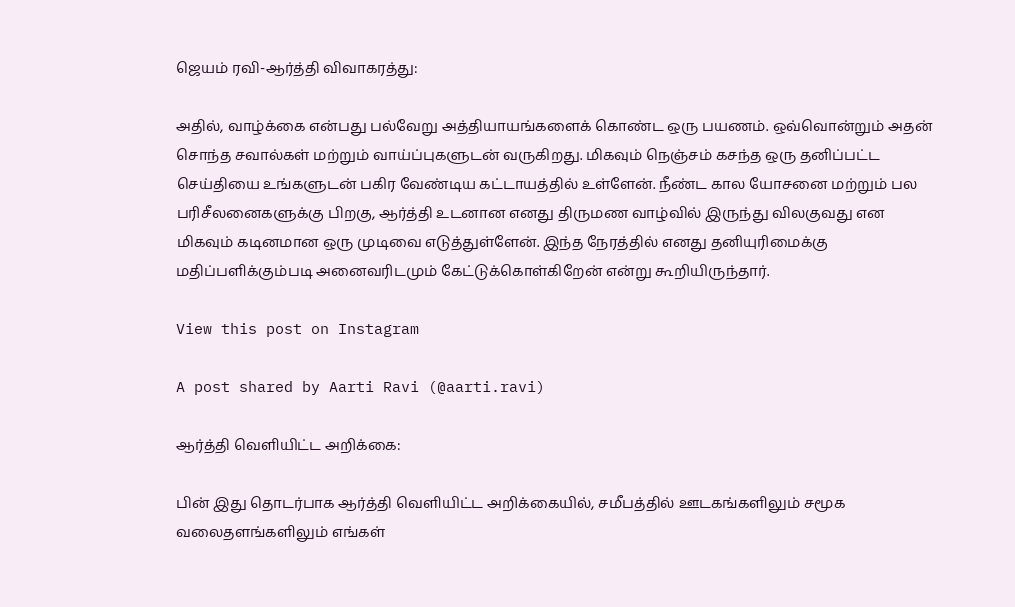ஜெயம் ரவி-ஆர்த்தி விவாகரத்து:

அதில், வாழ்க்கை என்பது பல்வேறு அத்தியாயங்களைக் கொண்ட ஒரு பயணம். ஒவ்வொன்றும் அதன் சொந்த சவால்கள் மற்றும் வாய்ப்புகளுடன் வருகிறது. மிகவும் நெஞ்சம் கசந்த ஒரு தனிப்பட்ட செய்தியை உங்களுடன் பகிர வேண்டிய கட்டாயத்தில் உள்ளேன். நீண்ட கால யோசனை மற்றும் பல பரிசீலனைகளுக்கு பிறகு, ஆர்த்தி உடனான எனது திருமண வாழ்வில் இருந்து விலகுவது என மிகவும் கடினமான ஒரு முடிவை எடுத்துள்ளேன். இந்த நேரத்தில் எனது தனியுரிமைக்கு மதிப்பளிக்கும்படி அனைவரிடமும் கேட்டுக்கொள்கிறேன் என்று கூறியிருந்தார்.

View this post on Instagram

A post shared by Aarti Ravi (@aarti.ravi)

ஆர்த்தி வெளியிட்ட அறிக்கை:

பின் இது தொடர்பாக ஆர்த்தி வெளியிட்ட அறிக்கையில், சமீபத்தில் ஊடகங்களிலும் சமூக வலைதளங்களிலும் எங்கள்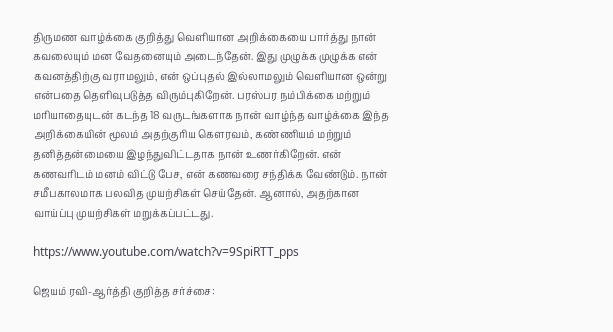திருமண வாழ்க்கை குறித்து வெளியான அறிக்கையை பார்த்து நான் கவலையும் மன வேதனையும் அடைந்தேன். இது முழுக்க முழுக்க என் கவனத்திற்கு வராமலும், என் ஒப்புதல் இல்லாமலும் வெளியான ஒன்று என்பதை தெளிவுபடுத்த விரும்புகிறேன். பரஸ்பர நம்பிக்கை மற்றும் மரியாதையுடன் கடந்த 18 வருடங்களாக நான் வாழ்ந்த வாழ்க்கை இந்த அறிக்கையின் மூலம் அதற்குரிய கௌரவம், கண்ணியம் மற்றும் தனித்தன்மையை இழந்துவிட்டதாக நான் உணர்கிறேன். என் கணவரிடம் மனம் விட்டு பேச, என் கணவரை சந்திக்க வேண்டும். நான் சமீபகாலமாக பலவித முயற்சிகள் செய்தேன். ஆனால், அதற்கான வாய்ப்பு முயற்சிகள் மறுக்கப்பட்டது.

https://www.youtube.com/watch?v=9SpiRTT_pps

ஜெயம் ரவி-ஆர்த்தி குறித்த சர்ச்சை: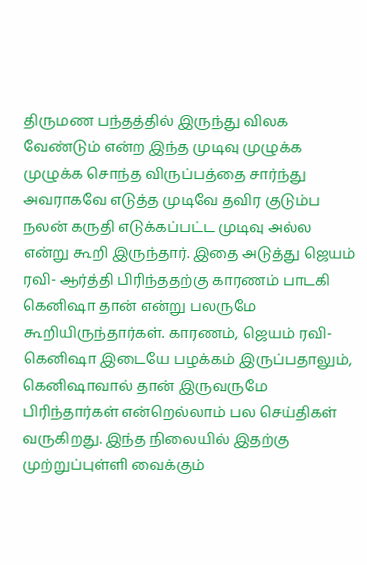திருமண பந்தத்தில் இருந்து விலக வேண்டும் என்ற இந்த முடிவு முழுக்க முழுக்க சொந்த விருப்பத்தை சார்ந்து அவராகவே எடுத்த முடிவே தவிர குடும்ப நலன் கருதி எடுக்கப்பட்ட முடிவு அல்ல என்று கூறி இருந்தார். இதை அடுத்து ஜெயம் ரவி- ஆர்த்தி பிரிந்ததற்கு காரணம் பாடகி கெனிஷா தான் என்று பலருமே கூறியிருந்தார்கள். காரணம், ஜெயம் ரவி-கெனிஷா இடையே பழக்கம் இருப்பதாலும், கெனிஷாவால் தான் இருவருமே பிரிந்தார்கள் என்றெல்லாம் பல செய்திகள் வருகிறது. இந்த நிலையில் இதற்கு முற்றுப்புள்ளி வைக்கும்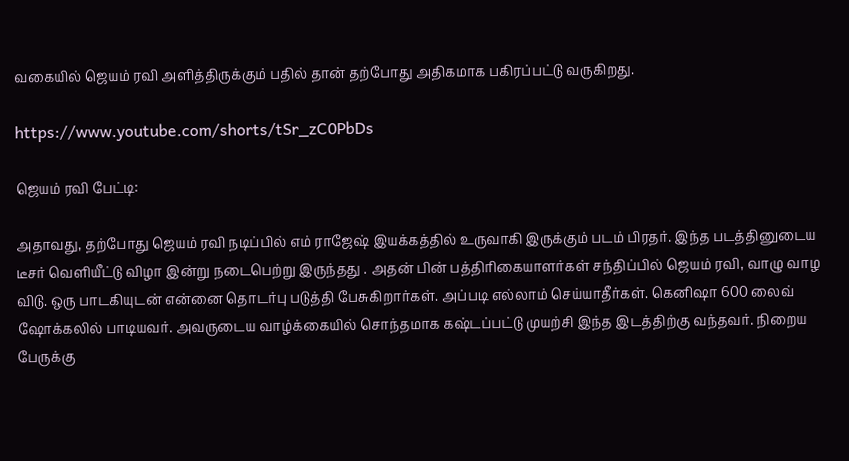வகையில் ஜெயம் ரவி அளித்திருக்கும் பதில் தான் தற்போது அதிகமாக பகிரப்பட்டு வருகிறது.

https://www.youtube.com/shorts/tSr_zC0PbDs

ஜெயம் ரவி பேட்டி:

அதாவது, தற்போது ஜெயம் ரவி நடிப்பில் எம் ராஜேஷ் இயக்கத்தில் உருவாகி இருக்கும் படம் பிரதர். இந்த படத்தினுடைய டீசர் வெளியீட்டு விழா இன்று நடைபெற்று இருந்தது . அதன் பின் பத்திரிகையாளர்கள் சந்திப்பில் ஜெயம் ரவி, வாழு வாழ விடு. ஒரு பாடகியுடன் என்னை தொடர்பு படுத்தி பேசுகிறார்கள். அப்படி எல்லாம் செய்யாதீர்கள். கெனிஷா 600 லைவ் ஷோக்கலில் பாடியவர். அவருடைய வாழ்க்கையில் சொந்தமாக கஷ்டப்பட்டு முயற்சி இந்த இடத்திற்கு வந்தவர். நிறைய பேருக்கு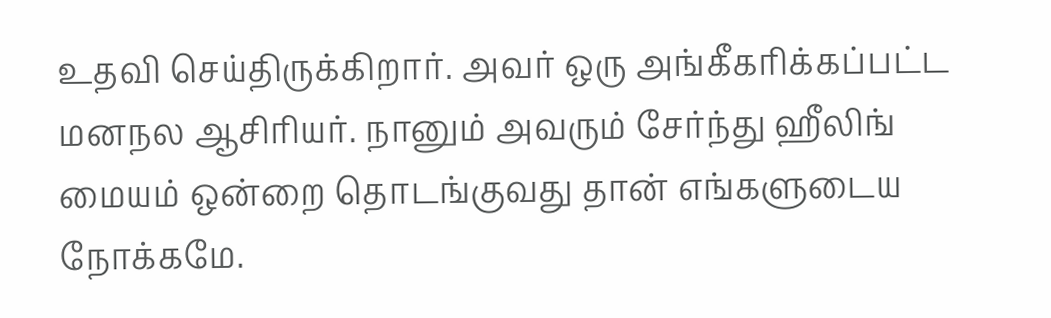உதவி செய்திருக்கிறார். அவர் ஒரு அங்கீகரிக்கப்பட்ட மனநல ஆசிரியர். நானும் அவரும் சேர்ந்து ஹீலிங் மையம் ஒன்றை தொடங்குவது தான் எங்களுடைய நோக்கமே.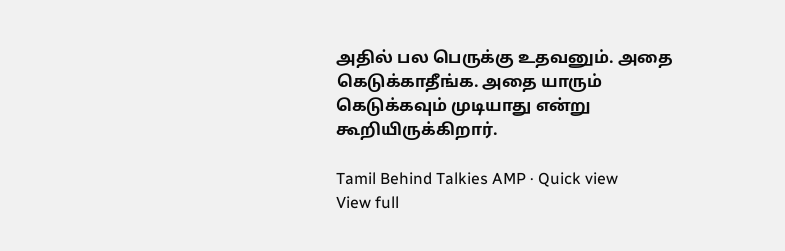அதில் பல பெருக்கு உதவனும். அதை கெடுக்காதீங்க. அதை யாரும் கெடுக்கவும் முடியாது என்று கூறியிருக்கிறார்.

Tamil Behind Talkies AMP · Quick view
View full